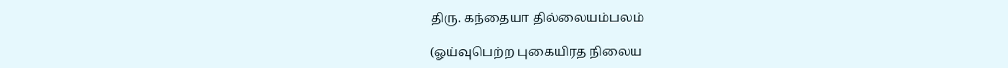திரு. கந்தையா தில்லையம்பலம்

(ஓய்வுபெற்ற புகையிரத நிலைய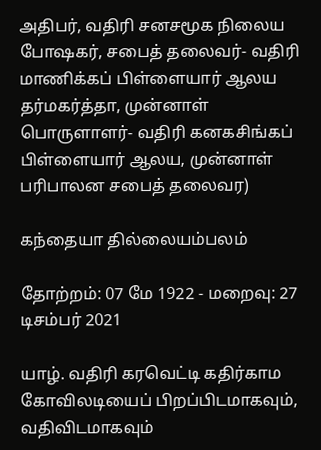அதிபர், வதிரி சனசமூக நிலைய போஷகர், சபைத் தலைவர்- வதிரி மாணிக்கப் பிள்ளையார் ஆலய தர்மகர்த்தா, முன்னாள் பொருளாளர்- வதிரி கனகசிங்கப் பிள்ளையார் ஆலய, முன்னாள் பரிபாலன சபைத் தலைவர)

கந்தையா தில்லையம்பலம்

தோற்றம்: 07 மே 1922 - மறைவு: 27 டிசம்பர் 2021

யாழ். வதிரி கரவெட்டி கதிர்காம கோவிலடியைப் பிறப்பிடமாகவும், வதிவிடமாகவும்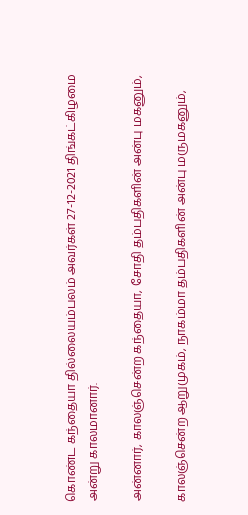கொண்ட கந்தையா தில்லையம்பலம் அவர்கள் 27-12-2021 திங்கட்கிழமை அன்று காலமானார்.

அன்னார், காலஞ்சென்ற கந்தையா, சோதி தம்பதிகளின் அன்பு மகனும்,

காலஞ்சென்ற ஆறுமுகம், நாகம்மா தம்பதிகளின் அன்பு மருமகனும்,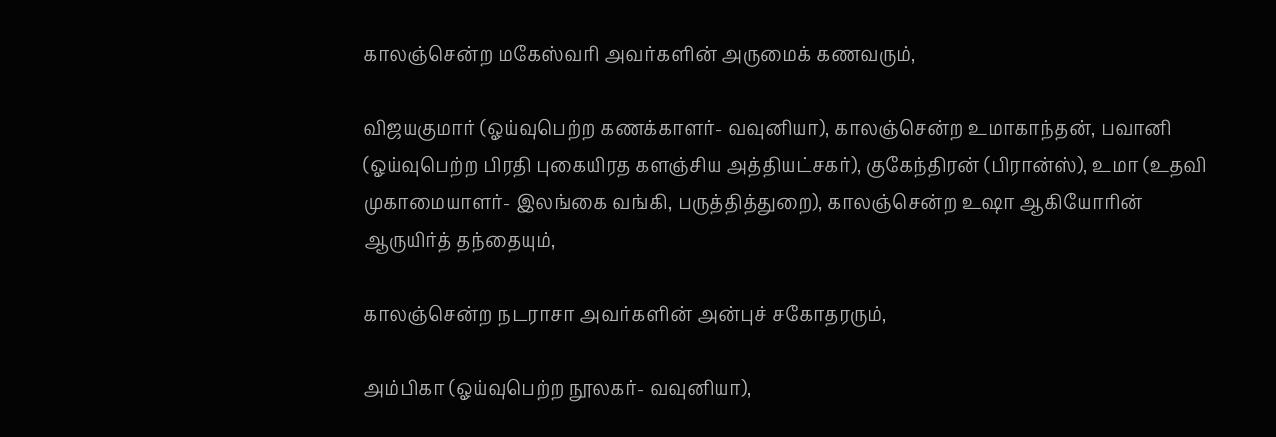காலஞ்சென்ற மகேஸ்வரி அவர்களின் அருமைக் கணவரும்,

விஜயகுமார் (ஓய்வுபெற்ற கணக்காளர்- வவுனியா), காலஞ்சென்ற உமாகாந்தன், பவானி (ஓய்வுபெற்ற பிரதி புகையிரத களஞ்சிய அத்தியட்சகர்), குகேந்திரன் (பிரான்ஸ்), உமா (உதவி முகாமையாளர்- இலங்கை வங்கி, பருத்தித்துறை), காலஞ்சென்ற உஷா ஆகியோரின் ஆருயிர்த் தந்தையும்,

காலஞ்சென்ற நடராசா அவர்களின் அன்புச் சகோதரரும்,

அம்பிகா (ஓய்வுபெற்ற நூலகர்- வவுனியா),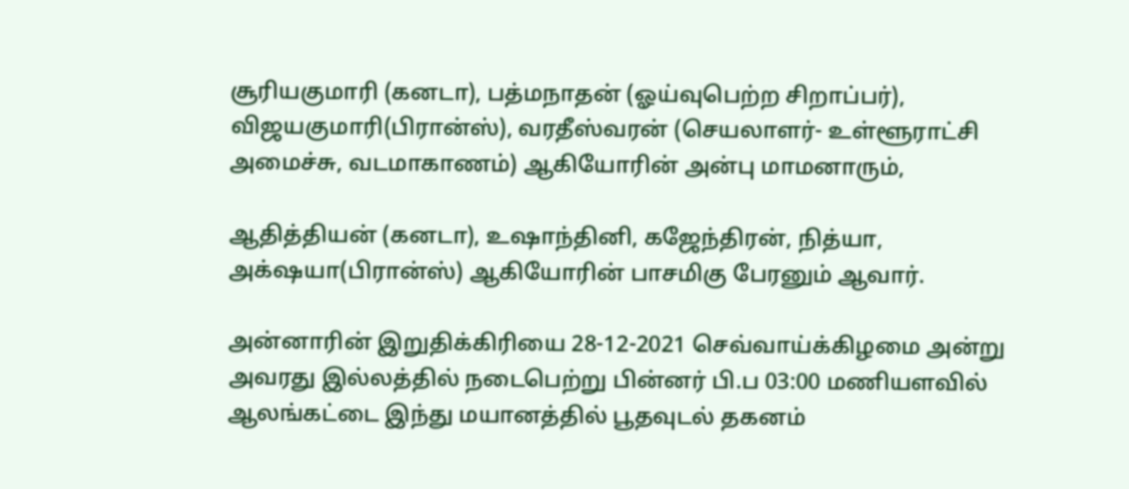சூரியகுமாரி (கனடா), பத்மநாதன் (ஓய்வுபெற்ற சிறாப்பர்), விஜயகுமாரி(பிரான்ஸ்), வரதீஸ்வரன் (செயலாளர்- உள்ளூராட்சி அமைச்சு, வடமாகாணம்) ஆகியோரின் அன்பு மாமனாரும்,

ஆதித்தியன் (கனடா), உஷாந்தினி, கஜேந்திரன், நித்யா, அக்‌ஷயா(பிரான்ஸ்) ஆகியோரின் பாசமிகு பேரனும் ஆவார்.

அன்னாரின் இறுதிக்கிரியை 28-12-2021 செவ்வாய்க்கிழமை அன்று அவரது இல்லத்தில் நடைபெற்று பின்னர் பி.ப 03:00 மணியளவில் ஆலங்கட்டை இந்து மயானத்தில் பூதவுடல் தகனம்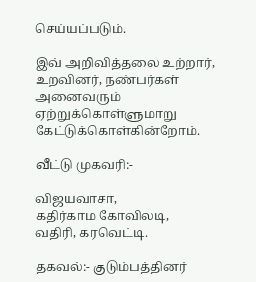செய்யப்படும்.

இவ் அறிவித்தலை உற்றார், உறவினர், நண்பர்கள் அனைவரும் ஏற்றுக்கொள்ளுமாறு கேட்டுக்கொள்கின்றோம்.

வீட்டு முகவரி:-

விஜயவாசா,
கதிர்காம கோவிலடி,
வதிரி, கரவெட்டி.

தகவல்:- குடும்பத்தினர்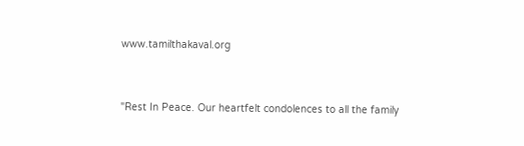www.tamilthakaval.org


"Rest In Peace. Our heartfelt condolences to all the family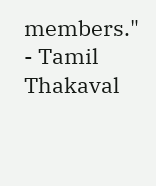members."
- Tamil Thakaval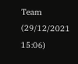Team (29/12/2021 15:06)